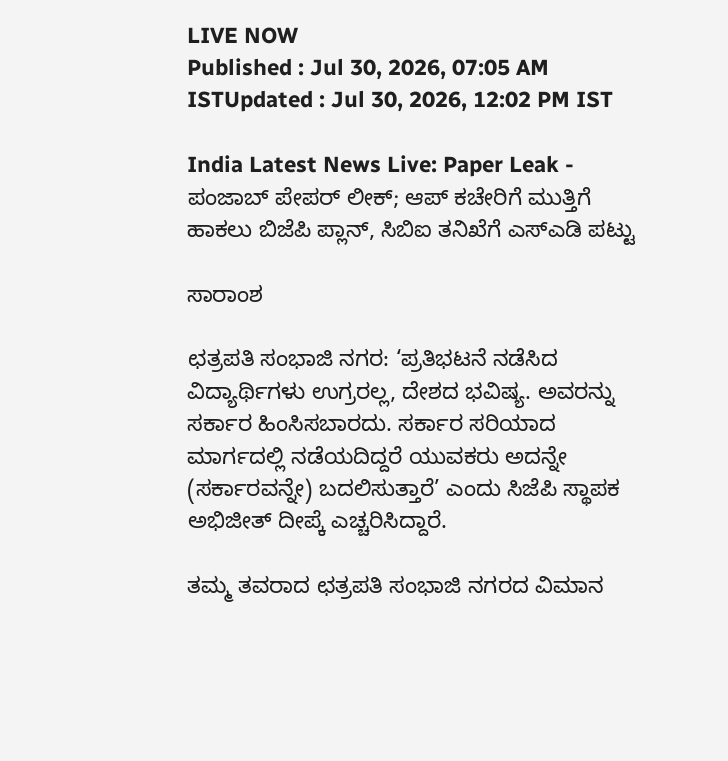LIVE NOW
Published : Jul 30, 2026, 07:05 AM ISTUpdated : Jul 30, 2026, 12:02 PM IST

India Latest News Live: Paper Leak - ಪಂಜಾಬ್ ಪೇಪರ್ ಲೀಕ್; ಆಪ್ ಕಚೇರಿಗೆ ಮುತ್ತಿಗೆ ಹಾಕಲು ಬಿಜೆಪಿ ಪ್ಲಾನ್, ಸಿಬಿಐ ತನಿಖೆಗೆ ಎಸ್‌ಎಡಿ ಪಟ್ಟು

ಸಾರಾಂಶ

ಛತ್ರಪತಿ ಸಂಭಾಜಿ ನಗರ: ‘ಪ್ರತಿಭಟನೆ ನಡೆಸಿದ ವಿದ್ಯಾರ್ಥಿಗಳು ಉಗ್ರರಲ್ಲ, ದೇಶದ ಭವಿಷ್ಯ. ಅವರನ್ನು ಸರ್ಕಾರ ಹಿಂಸಿಸಬಾರದು. ಸರ್ಕಾರ ಸರಿಯಾದ ಮಾರ್ಗದಲ್ಲಿ ನಡೆಯದಿದ್ದರೆ ಯುವಕರು ಅದನ್ನೇ (ಸರ್ಕಾರವನ್ನೇ) ಬದಲಿಸುತ್ತಾರೆ’ ಎಂದು ಸಿಜೆಪಿ ಸ್ಥಾಪಕ ಅಭಿಜೀತ್‌ ದೀಪ್ಕೆ ಎಚ್ಚರಿಸಿದ್ದಾರೆ.

ತಮ್ಮ ತವರಾದ ಛತ್ರಪತಿ ಸಂಭಾಜಿ ನಗರದ ವಿಮಾನ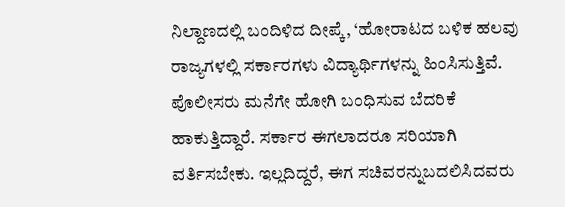ನಿಲ್ದಾಣದಲ್ಲಿ ಬಂದಿಳಿದ ದೀಪ್ಕೆ, ‘ಹೋರಾಟದ ಬಳಿಕ ಹಲವು ರಾಜ್ಯಗಳಲ್ಲಿ ಸರ್ಕಾರಗಳು ವಿದ್ಯಾರ್ಥಿಗಳನ್ನು ಹಿಂಸಿಸುತ್ತಿವೆ. ಪೊಲೀಸರು ಮನೆಗೇ ಹೋಗಿ ಬಂಧಿಸುವ ಬೆದರಿಕೆ ಹಾಕುತ್ತಿದ್ದಾರೆ. ಸರ್ಕಾರ ಈಗಲಾದರೂ ಸರಿಯಾಗಿ ವರ್ತಿಸಬೇಕು. ಇಲ್ಲದಿದ್ದರೆ, ಈಗ ಸಚಿವರನ್ನುಬದಲಿಸಿದವರು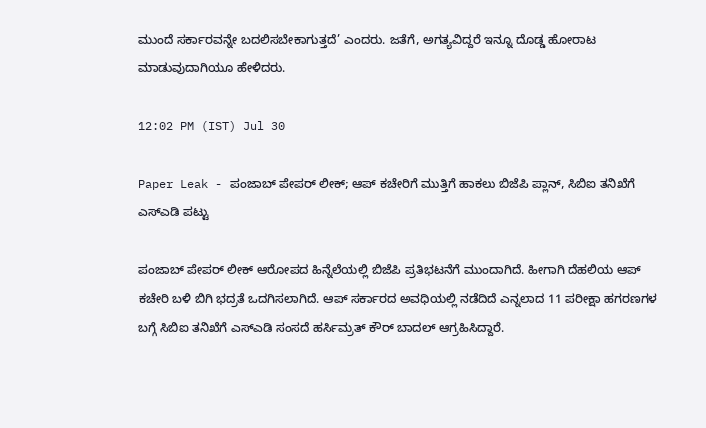ಮುಂದೆ ಸರ್ಕಾರವನ್ನೇ ಬದಲಿಸಬೇಕಾಗುತ್ತದೆ’ ಎಂದರು. ಜತೆಗೆ, ಅಗತ್ಯವಿದ್ದರೆ ಇನ್ನೂ ದೊಡ್ಡ ಹೋರಾಟ ಮಾಡುವುದಾಗಿಯೂ ಹೇಳಿದರು.

12:02 PM (IST) Jul 30

Paper Leak - ಪಂಜಾಬ್ ಪೇಪರ್ ಲೀಕ್; ಆಪ್ ಕಚೇರಿಗೆ ಮುತ್ತಿಗೆ ಹಾಕಲು ಬಿಜೆಪಿ ಪ್ಲಾನ್, ಸಿಬಿಐ ತನಿಖೆಗೆ ಎಸ್‌ಎಡಿ ಪಟ್ಟು

ಪಂಜಾಬ್ ಪೇಪರ್ ಲೀಕ್ ಆರೋಪದ ಹಿನ್ನೆಲೆಯಲ್ಲಿ ಬಿಜೆಪಿ ಪ್ರತಿಭಟನೆಗೆ ಮುಂದಾಗಿದೆ. ಹೀಗಾಗಿ ದೆಹಲಿಯ ಆಪ್ ಕಚೇರಿ ಬಳಿ ಬಿಗಿ ಭದ್ರತೆ ಒದಗಿಸಲಾಗಿದೆ. ಆಪ್ ಸರ್ಕಾರದ ಅವಧಿಯಲ್ಲಿ ನಡೆದಿದೆ ಎನ್ನಲಾದ 11 ಪರೀಕ್ಷಾ ಹಗರಣಗಳ ಬಗ್ಗೆ ಸಿಬಿಐ ತನಿಖೆಗೆ ಎಸ್‌ಎಡಿ ಸಂಸದೆ ಹರ್ಸಿಮ್ರತ್ ಕೌರ್ ಬಾದಲ್ ಆಗ್ರಹಿಸಿದ್ದಾರೆ.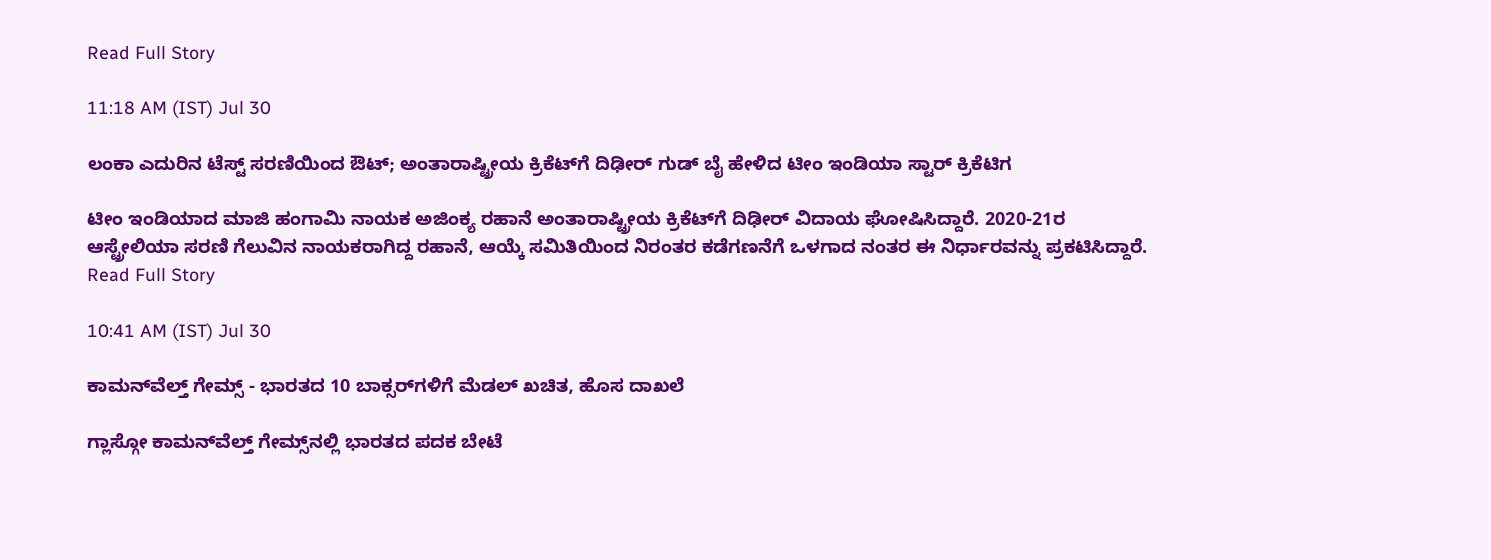Read Full Story

11:18 AM (IST) Jul 30

ಲಂಕಾ ಎದುರಿನ ಟೆಸ್ಟ್ ಸರಣಿಯಿಂದ ಔಟ್; ಅಂತಾರಾಷ್ಟ್ರೀಯ ಕ್ರಿಕೆಟ್‌ಗೆ ದಿಢೀರ್ ಗುಡ್ ಬೈ ಹೇಳಿದ ಟೀಂ ಇಂಡಿಯಾ ಸ್ಟಾರ್ ಕ್ರಿಕೆಟಿಗ

ಟೀಂ ಇಂಡಿಯಾದ ಮಾಜಿ ಹಂಗಾಮಿ ನಾಯಕ ಅಜಿಂಕ್ಯ ರಹಾನೆ ಅಂತಾರಾಷ್ಟ್ರೀಯ ಕ್ರಿಕೆಟ್‌ಗೆ ದಿಢೀರ್ ವಿದಾಯ ಘೋಷಿಸಿದ್ದಾರೆ. 2020-21ರ ಆಸ್ಟ್ರೇಲಿಯಾ ಸರಣಿ ಗೆಲುವಿನ ನಾಯಕರಾಗಿದ್ದ ರಹಾನೆ, ಆಯ್ಕೆ ಸಮಿತಿಯಿಂದ ನಿರಂತರ ಕಡೆಗಣನೆಗೆ ಒಳಗಾದ ನಂತರ ಈ ನಿರ್ಧಾರವನ್ನು ಪ್ರಕಟಿಸಿದ್ದಾರೆ.
Read Full Story

10:41 AM (IST) Jul 30

ಕಾಮನ್‌ವೆಲ್ತ್ ಗೇಮ್ಸ್‌ - ಭಾರತದ 10 ಬಾಕ್ಸರ್‍‌ಗಳಿಗೆ ಮೆಡಲ್ ಖಚಿತ, ಹೊಸ ದಾಖಲೆ

ಗ್ಲಾಸ್ಗೋ ಕಾಮನ್‌ವೆಲ್ತ್‌ ಗೇಮ್ಸ್‌ನಲ್ಲಿ ಭಾರತದ ಪದಕ ಬೇಟೆ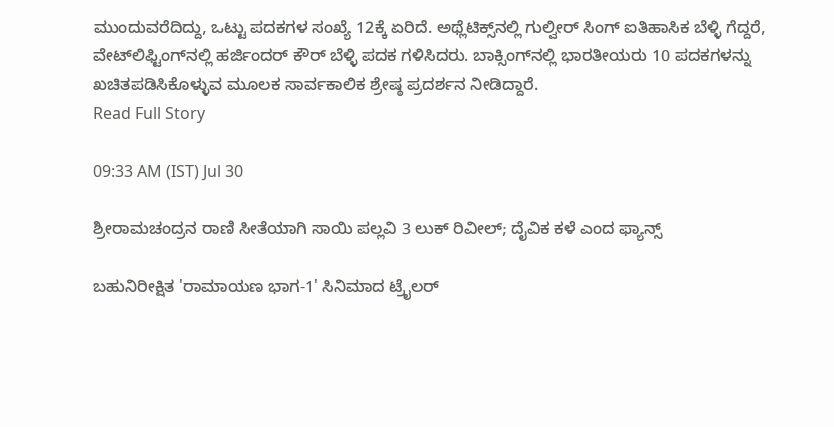ಮುಂದುವರೆದಿದ್ದು, ಒಟ್ಟು ಪದಕಗಳ ಸಂಖ್ಯೆ 12ಕ್ಕೆ ಏರಿದೆ. ಅಥ್ಲೆಟಿಕ್ಸ್‌ನಲ್ಲಿ ಗುಲ್ವೀರ್‌ ಸಿಂಗ್‌ ಐತಿಹಾಸಿಕ ಬೆಳ್ಳಿ ಗೆದ್ದರೆ, ವೇಟ್‌ಲಿಫ್ಟಿಂಗ್‌ನಲ್ಲಿ ಹರ್ಜಿಂದರ್‌ ಕೌರ್‌ ಬೆಳ್ಳಿ ಪದಕ ಗಳಿಸಿದರು. ಬಾಕ್ಸಿಂಗ್‌ನಲ್ಲಿ ಭಾರತೀಯರು 10 ಪದಕಗಳನ್ನು ಖಚಿತಪಡಿಸಿಕೊಳ್ಳುವ ಮೂಲಕ ಸಾರ್ವಕಾಲಿಕ ಶ್ರೇಷ್ಠ ಪ್ರದರ್ಶನ ನೀಡಿದ್ದಾರೆ.
Read Full Story

09:33 AM (IST) Jul 30

ಶ್ರೀರಾಮಚಂದ್ರನ ರಾಣಿ ಸೀತೆಯಾಗಿ ಸಾಯಿ ಪಲ್ಲವಿ 3 ಲುಕ್‌ ರಿವೀಲ್; ದೈವಿಕ ಕಳೆ ಎಂದ ಫ್ಯಾನ್ಸ್

ಬಹುನಿರೀಕ್ಷಿತ 'ರಾಮಾಯಣ ಭಾಗ-1' ಸಿನಿಮಾದ ಟ್ರೈಲರ್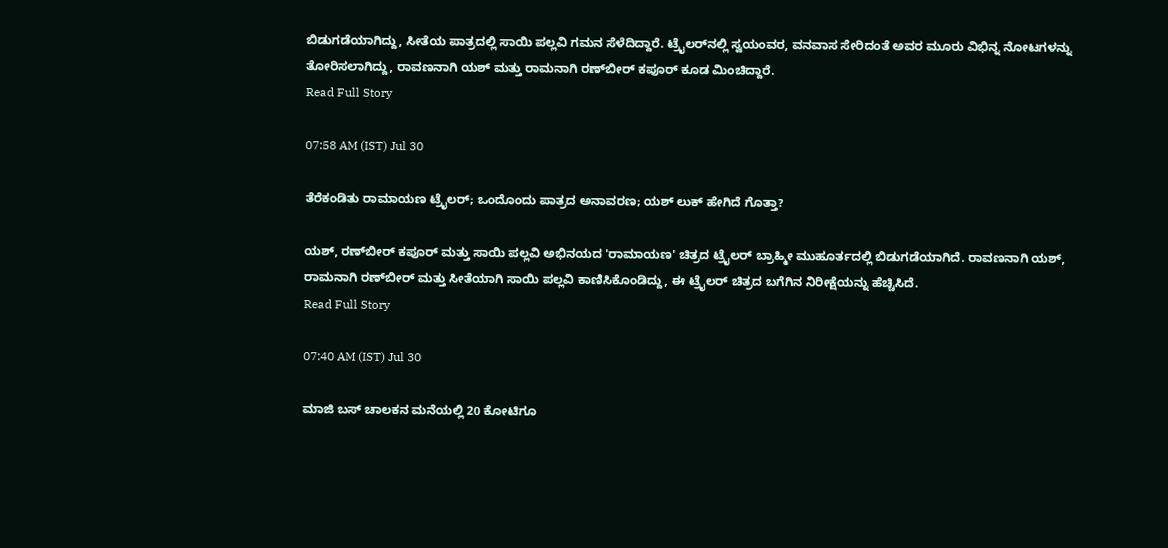ಬಿಡುಗಡೆಯಾಗಿದ್ದು, ಸೀತೆಯ ಪಾತ್ರದಲ್ಲಿ ಸಾಯಿ ಪಲ್ಲವಿ ಗಮನ ಸೆಳೆದಿದ್ದಾರೆ. ಟ್ರೈಲರ್‌ನಲ್ಲಿ ಸ್ವಯಂವರ, ವನವಾಸ ಸೇರಿದಂತೆ ಅವರ ಮೂರು ವಿಭಿನ್ನ ನೋಟಗಳನ್ನು ತೋರಿಸಲಾಗಿದ್ದು, ರಾವಣನಾಗಿ ಯಶ್ ಮತ್ತು ರಾಮನಾಗಿ ರಣ್‌ಬೀರ್ ಕಪೂರ್ ಕೂಡ ಮಿಂಚಿದ್ದಾರೆ.
Read Full Story

07:58 AM (IST) Jul 30

ತೆರೆಕಂಡಿತು ರಾಮಾಯಣ ಟ್ರೈಲರ್; ಒಂದೊಂದು ಪಾತ್ರದ ಅನಾವರಣ; ಯಶ್ ಲುಕ್ ಹೇಗಿದೆ ಗೊತ್ತಾ?

ಯಶ್, ರಣ್‌ಬೀರ್ ಕಪೂರ್ ಮತ್ತು ಸಾಯಿ ಪಲ್ಲವಿ ಅಭಿನಯದ 'ರಾಮಾಯಣ' ಚಿತ್ರದ ಟ್ರೈಲರ್ ಬ್ರಾಹ್ಮೀ ಮುಹೂರ್ತದಲ್ಲಿ ಬಿಡುಗಡೆಯಾಗಿದೆ. ರಾವಣನಾಗಿ ಯಶ್, ರಾಮನಾಗಿ ರಣ್‌ಬೀರ್ ಮತ್ತು ಸೀತೆಯಾಗಿ ಸಾಯಿ ಪಲ್ಲವಿ ಕಾಣಿಸಿಕೊಂಡಿದ್ದು, ಈ ಟ್ರೈಲರ್ ಚಿತ್ರದ ಬಗೆಗಿನ ನಿರೀಕ್ಷೆಯನ್ನು ಹೆಚ್ಚಿಸಿದೆ.
Read Full Story

07:40 AM (IST) Jul 30

ಮಾಜಿ ಬಸ್ ಚಾಲಕನ ಮನೆಯಲ್ಲಿ 20 ಕೋಟಿಗೂ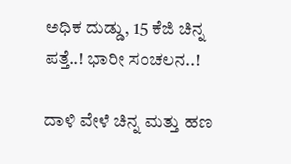ಅಧಿಕ ದುಡ್ಡು, 15 ಕೆಜಿ ಚಿನ್ನ ಪತ್ತೆ..! ಭಾರೀ ಸಂಚಲನ..!

ದಾಳಿ ವೇಳೆ ಚಿನ್ನ ಮತ್ತು ಹಣ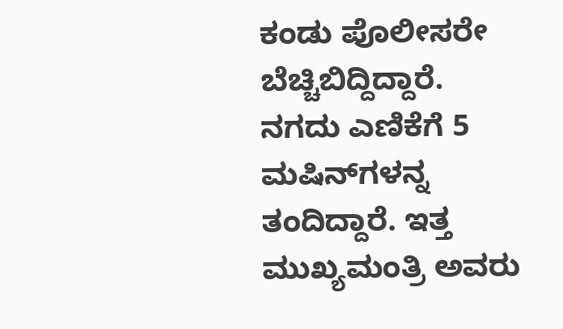ಕಂಡು ಪೊಲೀಸರೇ ಬೆಚ್ಚಿಬಿದ್ದಿದ್ದಾರೆ. ನಗದು ಎಣಿಕೆಗೆ 5 ಮಷಿನ್‌ಗಳನ್ನ ತಂದಿದ್ದಾರೆ. ಇತ್ತ ಮುಖ್ಯಮಂತ್ರಿ ಅವರು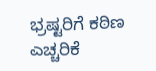ಭ್ರಷ್ಟರಿಗೆ ಕಠಿಣ ಎಚ್ಚರಿಕೆ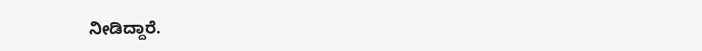ನೀಡಿದ್ದಾರೆ.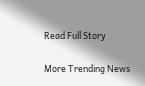Read Full Story

More Trending News